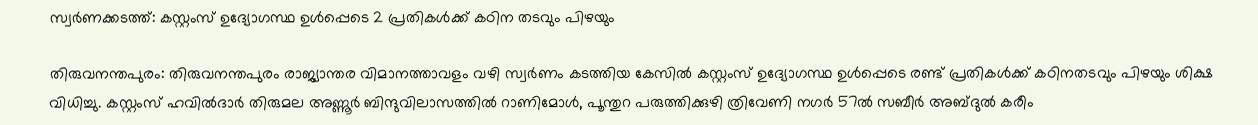സ്വർണക്കടത്ത്: കസ്റ്റംസ് ഉദ്യോഗസ്ഥ ഉൾപ്പെടെ 2 പ്രതികൾക്ക് കഠിന തടവും പിഴയും

തിരുവനന്തപുരം: തിരുവനന്തപുരം രാജ്യാന്തര വിമാനത്താവളം വഴി സ്വർണം കടത്തിയ കേസിൽ കസ്റ്റംസ് ഉദ്യോഗസ്ഥ ഉൾപ്പെടെ രണ്ട് പ്രതികൾക്ക് കഠിനതടവും പിഴയും ശിക്ഷ വിധിച്ചു. കസ്റ്റംസ് ഹവിൽദാർ തിരുമല അണ്ണൂർ ബിന്ദുവിലാസത്തിൽ റാണിമോൾ, പൂന്തുറ പരുത്തിക്കുഴി ത്രിവേണി നഗർ 57ൽ സബീർ അബ്ദുൽ കരീം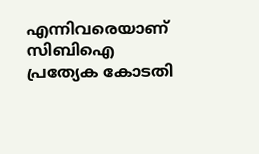എന്നിവരെയാണ് സിബിഐ പ്രത്യേക കോടതി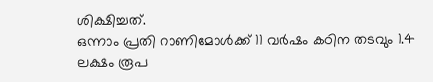ശിക്ഷിച്ചത്.
ഒന്നാം പ്രതി റാണിമോൾക്ക് 11 വർഷം കഠിന തടവും 1.4 ലക്ഷം രൂപ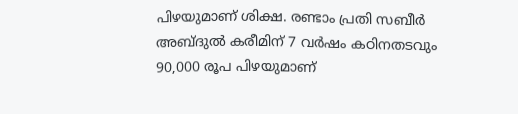പിഴയുമാണ് ശിക്ഷ. രണ്ടാം പ്രതി സബീർ അബ്ദുൽ കരീമിന് 7 വർഷം കഠിനതടവും 90,000 രൂപ പിഴയുമാണ്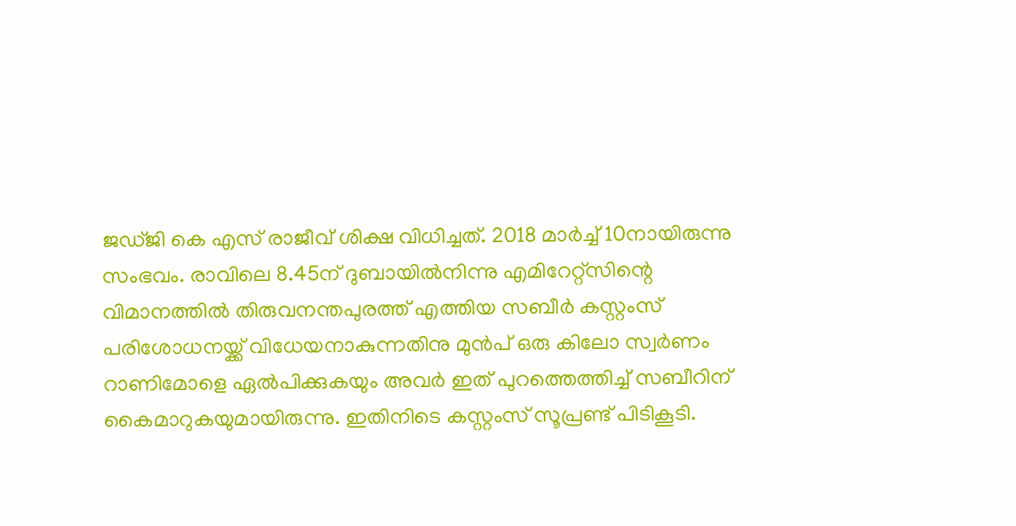ജഡ്ജി കെ എസ് രാജീവ് ശിക്ഷ വിധിച്ചത്. 2018 മാർച്ച് 10നായിരുന്നു സംഭവം. രാവിലെ 8.45ന് ദുബായിൽനിന്നു എമിറേറ്റ്സിന്റെ വിമാനത്തിൽ തിരുവനന്തപുരത്ത് എത്തിയ സബീർ കസ്റ്റംസ് പരിശോധനയ്ക്ക് വിധേയനാകുന്നതിനു മുൻപ് ഒരു കിലോ സ്വർണം റാണിമോളെ ഏൽപിക്കുകയും അവർ ഇത് പുറത്തെത്തിച്ച് സബീറിന് കൈമാറുകയുമായിരുന്നു. ഇതിനിടെ കസ്റ്റംസ് സൂപ്രണ്ട് പിടികൂടി.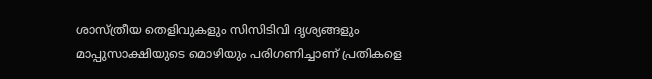ശാസ്ത്രീയ തെളിവുകളും സിസിടിവി ദൃശ്യങ്ങളും മാപ്പുസാക്ഷിയുടെ മൊഴിയും പരിഗണിച്ചാണ് പ്രതികളെ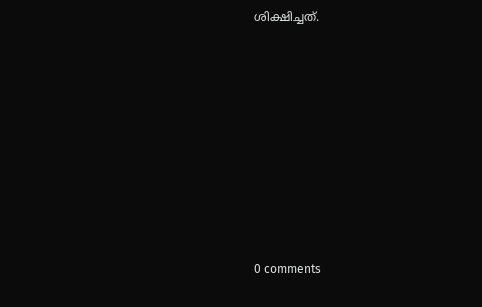ശിക്ഷിച്ചത്.











0 comments